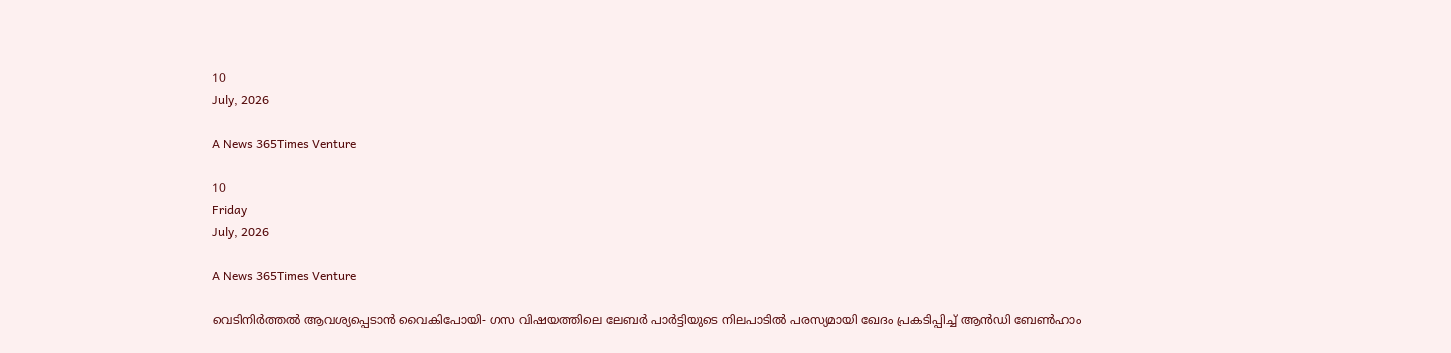10
July, 2026

A News 365Times Venture

10
Friday
July, 2026

A News 365Times Venture

വെടിനിര്‍ത്തല്‍ ആവശ്യപ്പെടാന്‍ വൈകിപോയി- ഗസ വിഷയത്തിലെ ലേബര്‍ പാര്‍ട്ടിയുടെ നിലപാടില്‍ പരസ്യമായി ഖേദം പ്രകടിപ്പിച്ച് ആന്‍ഡി ബേണ്‍ഹാം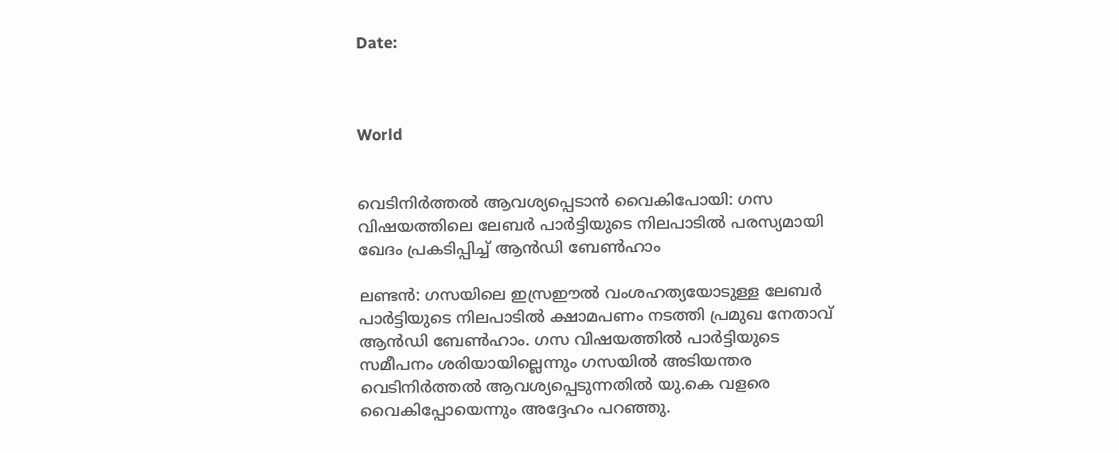Date:



World


വെടിനിര്‍ത്തല്‍ ആവശ്യപ്പെടാന്‍ വൈകിപോയി: ഗസ വിഷയത്തിലെ ലേബര്‍ പാര്‍ട്ടിയുടെ നിലപാടില്‍ പരസ്യമായി ഖേദം പ്രകടിപ്പിച്ച് ആന്‍ഡി ബേണ്‍ഹാം

ലണ്ടന്‍: ഗസയിലെ ഇസ്രഈല്‍ വംശഹത്യയോടുള്ള ലേബര്‍ പാര്‍ട്ടിയുടെ നിലപാടില്‍ ക്ഷാമപണം നടത്തി പ്രമുഖ നേതാവ് ആന്‍ഡി ബേണ്‍ഹാം. ഗസ വിഷയത്തില്‍ പാര്‍ട്ടിയുടെ സമീപനം ശരിയായില്ലെന്നും ഗസയില്‍ അടിയന്തര വെടിനിര്‍ത്തല്‍ ആവശ്യപ്പെടുന്നതില്‍ യു.കെ വളരെ വൈകിപ്പോയെന്നും അദ്ദേഹം പറഞ്ഞു.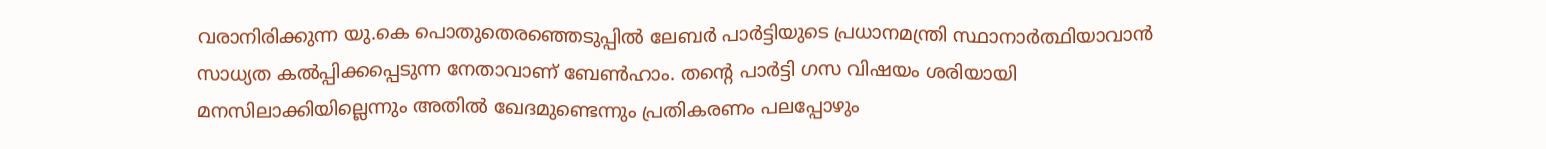വരാനിരിക്കുന്ന യു.കെ പൊതുതെരഞ്ഞെടുപ്പില്‍ ലേബര്‍ പാര്‍ട്ടിയുടെ പ്രധാനമന്ത്രി സ്ഥാനാര്‍ത്ഥിയാവാന്‍ സാധ്യത കല്‍പ്പിക്കപ്പെടുന്ന നേതാവാണ് ബേണ്‍ഹാം. തന്റെ പാര്‍ട്ടി ഗസ വിഷയം ശരിയായി മനസിലാക്കിയില്ലെന്നും അതില്‍ ഖേദമുണ്ടെന്നും പ്രതികരണം പലപ്പോഴും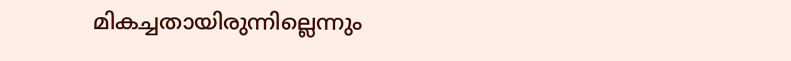മികച്ചതായിരുന്നില്ലെന്നും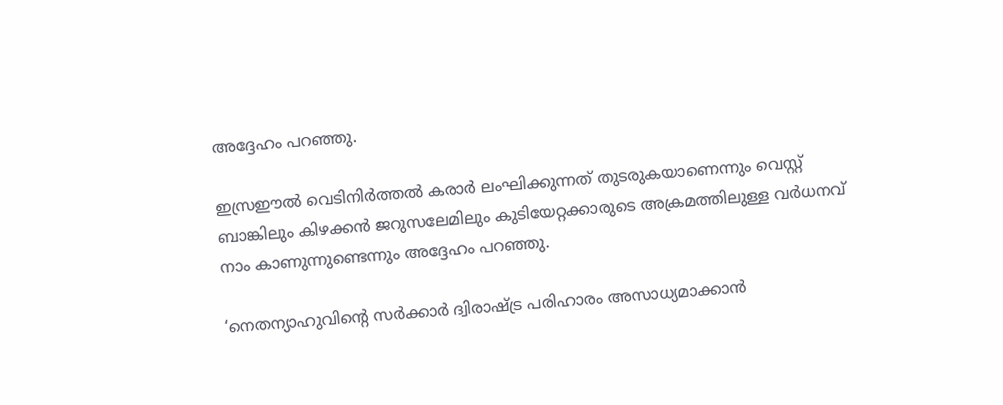അദ്ദേഹം പറഞ്ഞു.

ഇസ്രഈല്‍ വെടിനിര്‍ത്തല്‍ കരാര്‍ ലംഘിക്കുന്നത് തുടരുകയാണെന്നും വെസ്റ്റ് ബാങ്കിലും കിഴക്കന്‍ ജറുസലേമിലും കുടിയേറ്റക്കാരുടെ അക്രമത്തിലുള്ള വര്‍ധനവ് നാം കാണുന്നുണ്ടെന്നും അദ്ദേഹം പറഞ്ഞു.

‘നെതന്യാഹുവിന്റെ സര്‍ക്കാര്‍ ദ്വിരാഷ്ട്ര പരിഹാരം അസാധ്യമാക്കാന്‍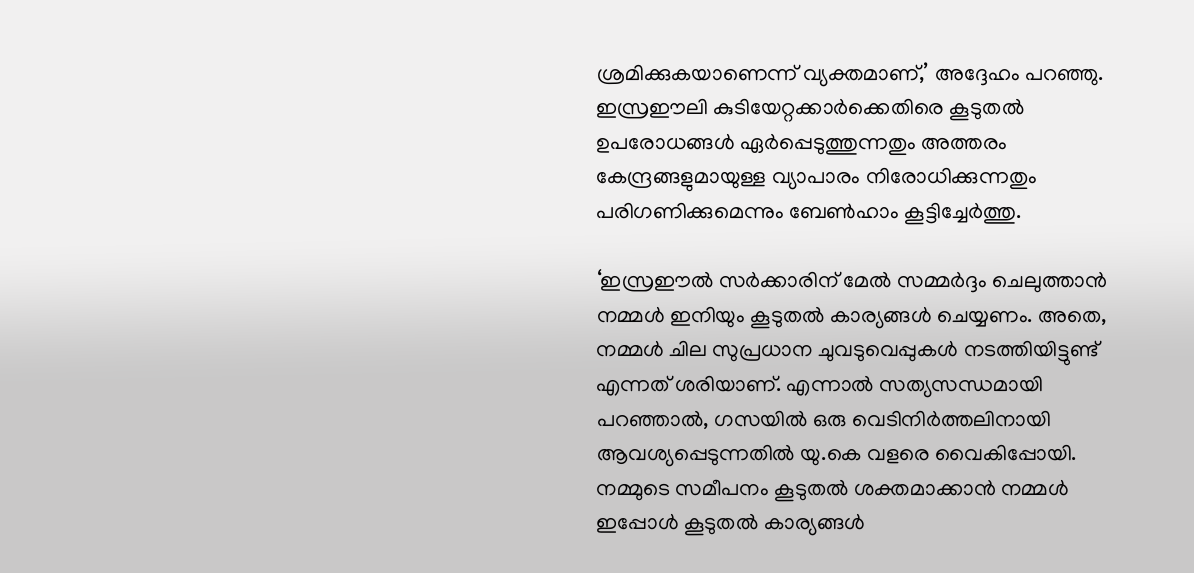ശ്രമിക്കുകയാണെന്ന് വ്യക്തമാണ്,’ അദ്ദേഹം പറഞ്ഞു. ഇസ്രഈലി കുടിയേറ്റക്കാര്‍ക്കെതിരെ കൂടുതല്‍ ഉപരോധങ്ങള്‍ ഏര്‍പ്പെടുത്തുന്നതും അത്തരം കേന്ദ്രങ്ങളുമായുള്ള വ്യാപാരം നിരോധിക്കുന്നതും പരിഗണിക്കുമെന്നും ബേണ്‍ഹാം കൂട്ടിച്ചേര്‍ത്തു.

‘ഇസ്രഈല്‍ സര്‍ക്കാരിന് മേല്‍ സമ്മര്‍ദ്ദം ചെലുത്താന്‍ നമ്മള്‍ ഇനിയും കൂടുതല്‍ കാര്യങ്ങള്‍ ചെയ്യണം. അതെ, നമ്മള്‍ ചില സുപ്രധാന ചുവടുവെപ്പുകള്‍ നടത്തിയിട്ടുണ്ട് എന്നത് ശരിയാണ്. എന്നാല്‍ സത്യസന്ധമായി പറഞ്ഞാല്‍, ഗസയില്‍ ഒരു വെടിനിര്‍ത്തലിനായി ആവശ്യപ്പെടുന്നതില്‍ യു.കെ വളരെ വൈകിപ്പോയി. നമ്മുടെ സമീപനം കൂടുതല്‍ ശക്തമാക്കാന്‍ നമ്മള്‍ ഇപ്പോള്‍ കൂടുതല്‍ കാര്യങ്ങള്‍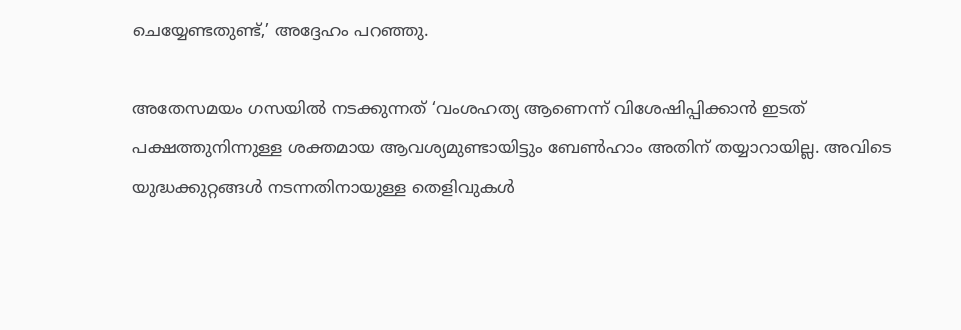ചെയ്യേണ്ടതുണ്ട്,’ അദ്ദേഹം പറഞ്ഞു.

അതേസമയം ഗസയില്‍ നടക്കുന്നത് ‘വംശഹത്യ ആണെന്ന് വിശേഷിപ്പിക്കാന്‍ ഇടത് പക്ഷത്തുനിന്നുള്ള ശക്തമായ ആവശ്യമുണ്ടായിട്ടും ബേണ്‍ഹാം അതിന് തയ്യാറായില്ല. അവിടെ യുദ്ധക്കുറ്റങ്ങള്‍ നടന്നതിനായുള്ള തെളിവുകള്‍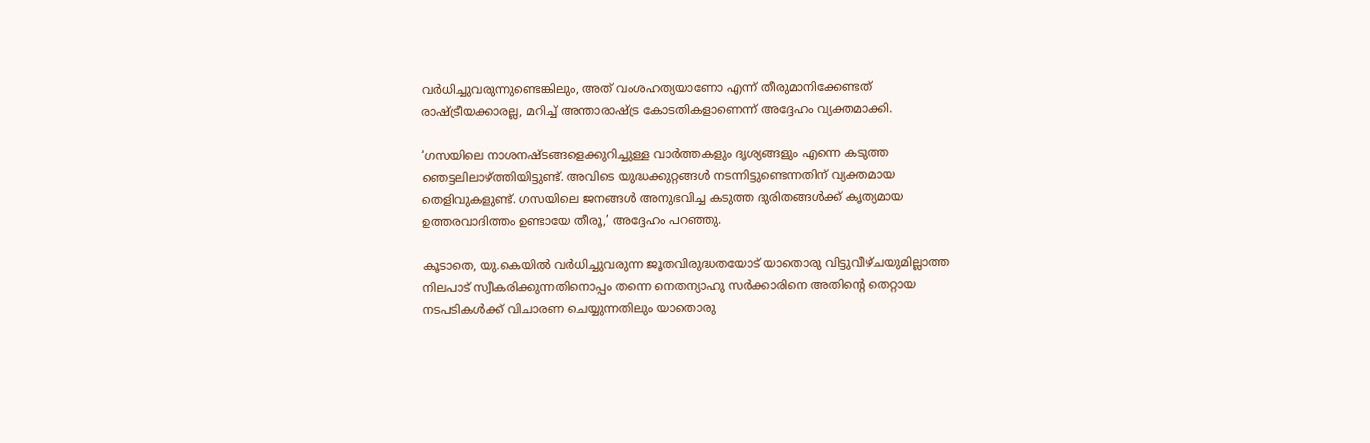വര്‍ധിച്ചുവരുന്നുണ്ടെങ്കിലും, അത് വംശഹത്യയാണോ എന്ന് തീരുമാനിക്കേണ്ടത് രാഷ്ട്രീയക്കാരല്ല, മറിച്ച് അന്താരാഷ്ട്ര കോടതികളാണെന്ന് അദ്ദേഹം വ്യക്തമാക്കി.

‘ഗസയിലെ നാശനഷ്ടങ്ങളെക്കുറിച്ചുള്ള വാര്‍ത്തകളും ദൃശ്യങ്ങളും എന്നെ കടുത്ത ഞെട്ടലിലാഴ്ത്തിയിട്ടുണ്ട്. അവിടെ യുദ്ധക്കുറ്റങ്ങള്‍ നടന്നിട്ടുണ്ടെന്നതിന് വ്യക്തമായ തെളിവുകളുണ്ട്. ഗസയിലെ ജനങ്ങള്‍ അനുഭവിച്ച കടുത്ത ദുരിതങ്ങള്‍ക്ക് കൃത്യമായ ഉത്തരവാദിത്തം ഉണ്ടായേ തീരൂ,’ അദ്ദേഹം പറഞ്ഞു.

കൂടാതെ, യു.കെയില്‍ വര്‍ധിച്ചുവരുന്ന ജൂതവിരുദ്ധതയോട് യാതൊരു വിട്ടുവീഴ്ചയുമില്ലാത്ത നിലപാട് സ്വീകരിക്കുന്നതിനൊപ്പം തന്നെ നെതന്യാഹു സര്‍ക്കാരിനെ അതിന്റെ തെറ്റായ നടപടികള്‍ക്ക് വിചാരണ ചെയ്യുന്നതിലും യാതൊരു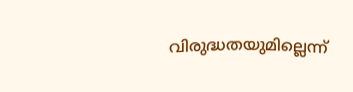വിരുദ്ധതയുമില്ലെന്ന്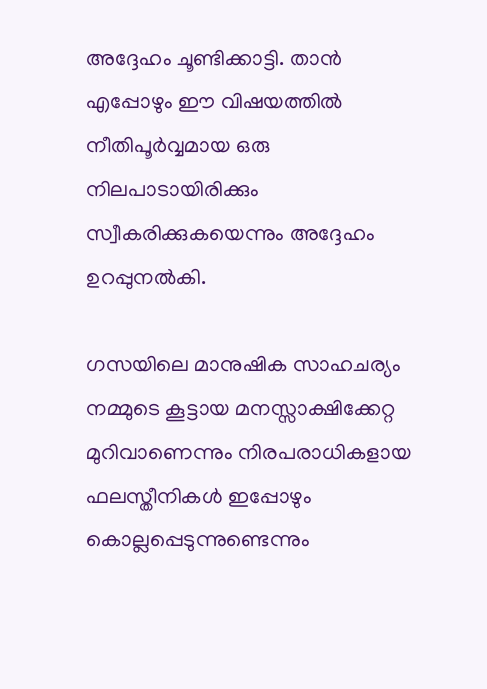അദ്ദേഹം ചൂണ്ടിക്കാട്ടി. താന്‍ എപ്പോഴും ഈ വിഷയത്തില്‍ നീതിപൂര്‍വ്വമായ ഒരു നിലപാടായിരിക്കും സ്വീകരിക്കുകയെന്നും അദ്ദേഹം ഉറപ്പുനല്‍കി.

ഗസയിലെ മാനുഷിക സാഹചര്യം നമ്മുടെ കൂട്ടായ മനസ്സാക്ഷിക്കേറ്റ മുറിവാണെന്നും നിരപരാധികളായ ഫലസ്തീനികള്‍ ഇപ്പോഴും കൊല്ലപ്പെടുന്നുണ്ടെന്നും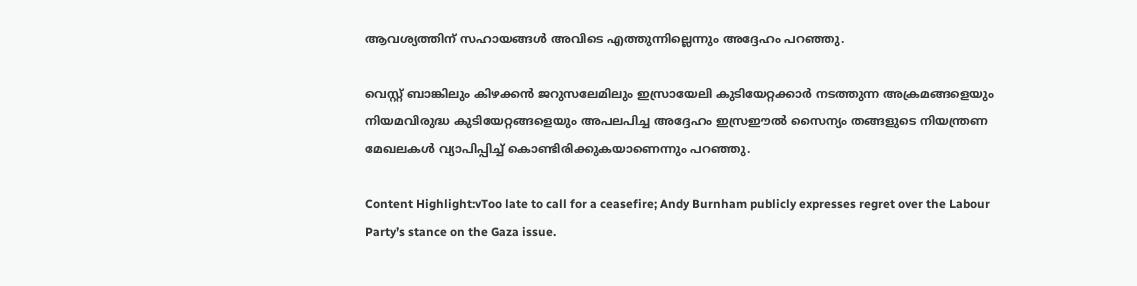ആവശ്യത്തിന് സഹായങ്ങള്‍ അവിടെ എത്തുന്നില്ലെന്നും അദ്ദേഹം പറഞ്ഞു.

വെസ്റ്റ് ബാങ്കിലും കിഴക്കന്‍ ജറുസലേമിലും ഇസ്രായേലി കുടിയേറ്റക്കാര്‍ നടത്തുന്ന അക്രമങ്ങളെയും നിയമവിരുദ്ധ കുടിയേറ്റങ്ങളെയും അപലപിച്ച അദ്ദേഹം ഇസ്രഈല്‍ സൈന്യം തങ്ങളുടെ നിയന്ത്രണ മേഖലകള്‍ വ്യാപിപ്പിച്ച് കൊണ്ടിരിക്കുകയാണെന്നും പറഞ്ഞു.

Content Highlight:vToo late to call for a ceasefire; Andy Burnham publicly expresses regret over the Labour Party’s stance on the Gaza issue.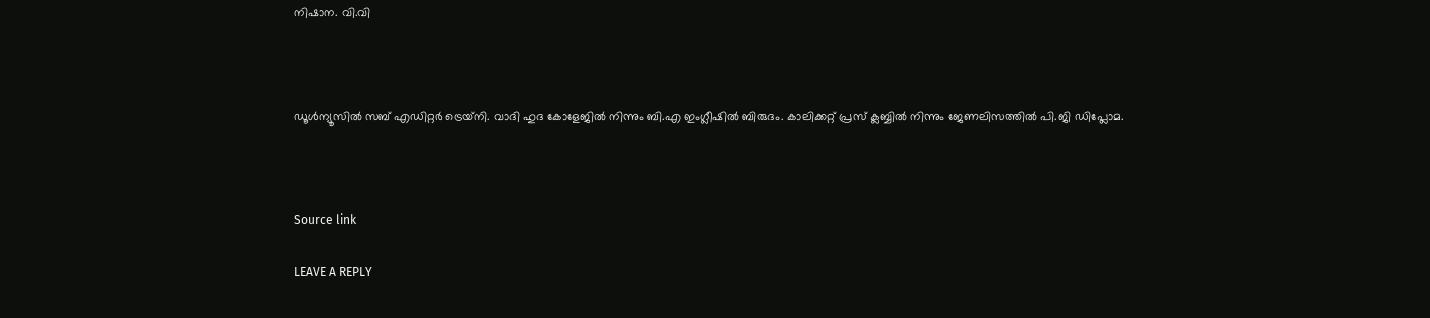നിഷാന. വി.വി



ഡൂള്‍ന്യൂസില്‍ സബ് എഡിറ്റര്‍ ട്രെയ്‌നി. വാദി ഹുദ കോളേജില്‍ നിന്നും ബി.എ ഇംഗ്ലീഷില്‍ ബിരുദം. കാലിക്കറ്റ് പ്രസ് ക്ലബ്ബില്‍ നിന്നും ജേണലിസത്തില്‍ പി.ജി ഡിപ്ലോമ.



Source link

LEAVE A REPLY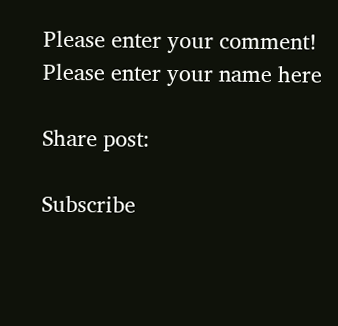Please enter your comment!
Please enter your name here

Share post:

Subscribe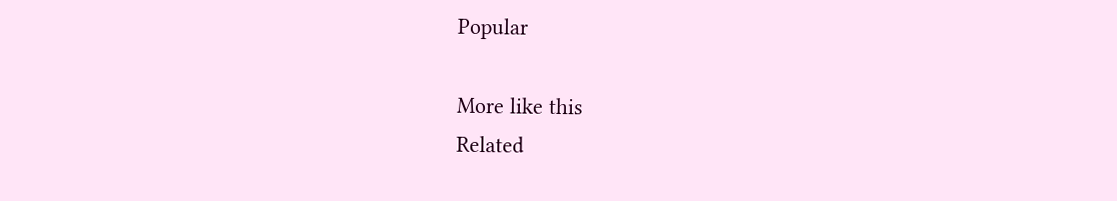Popular

More like this
Related